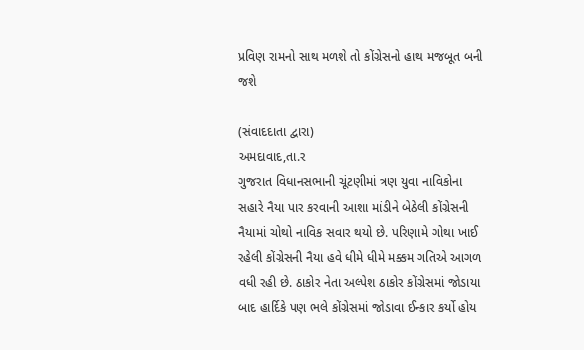પ્રવિણ રામનો સાથ મળશે તો કોંગ્રેસનો હાથ મજબૂત બની જશે

(સંવાદદાતા દ્વારા)
અમદાવાદ,તા.ર
ગુજરાત વિધાનસભાની ચૂંટણીમાં ત્રણ યુવા નાવિકોના સહારે નૈયા પાર કરવાની આશા માંડીને બેઠેલી કોંગ્રેસની નૈયામાં ચોથો નાવિક સવાર થયો છે. પરિણામે ગોથા ખાઈ રહેલી કોંગ્રેસની નૈયા હવે ધીમે ધીમે મક્કમ ગતિએ આગળ વધી રહી છે. ઠાકોર નેતા અલ્પેશ ઠાકોર કોંગ્રેસમાં જોડાયા બાદ હાર્દિકે પણ ભલે કોંગ્રેસમાં જોડાવા ઈન્કાર કર્યો હોય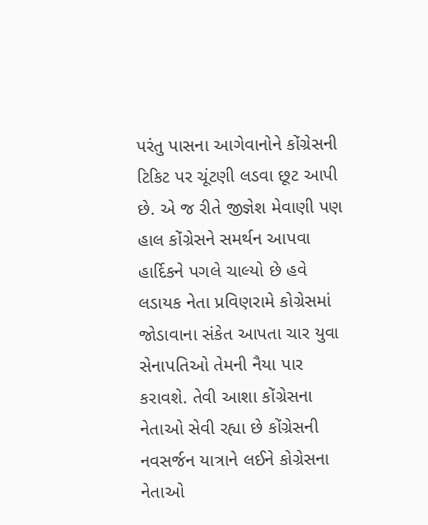પરંતુ પાસના આગેવાનોને કોંગ્રેસની ટિકિટ પર ચૂંટણી લડવા છૂટ આપી છે. એ જ રીતે જીજ્ઞેશ મેવાણી પણ હાલ કોંગ્રેસને સમર્થન આપવા હાર્દિકને પગલે ચાલ્યો છે હવે લડાયક નેતા પ્રવિણરામે કોગ્રેસમાં જોડાવાના સંકેત આપતા ચાર યુવા સેનાપતિઓ તેમની નૈયા પાર કરાવશે. તેવી આશા કોંગ્રેસના નેતાઓ સેવી રહ્યા છે કોંગ્રેસની નવસર્જન યાત્રાને લઈને કોગ્રેસના નેતાઓ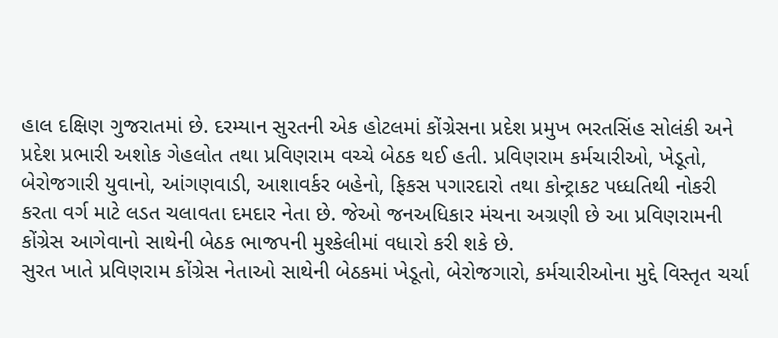હાલ દક્ષિણ ગુજરાતમાં છે. દરમ્યાન સુરતની એક હોટલમાં કોંગ્રેસના પ્રદેશ પ્રમુખ ભરતસિંહ સોલંકી અને પ્રદેશ પ્રભારી અશોક ગેહલોત તથા પ્રવિણરામ વચ્ચે બેઠક થઈ હતી. પ્રવિણરામ કર્મચારીઓ, ખેડૂતો, બેરોજગારી યુવાનો, આંગણવાડી, આશાવર્કર બહેનો, ફિકસ પગારદારો તથા કોન્ટ્રાકટ પધ્ધતિથી નોકરી કરતા વર્ગ માટે લડત ચલાવતા દમદાર નેતા છે. જેઓ જનઅધિકાર મંચના અગ્રણી છે આ પ્રવિણરામની કોંગ્રેસ આગેવાનો સાથેની બેઠક ભાજપની મુશ્કેલીમાં વધારો કરી શકે છે.
સુરત ખાતે પ્રવિણરામ કોંગ્રેસ નેતાઓ સાથેની બેઠકમાં ખેડૂતો, બેરોજગારો, કર્મચારીઓના મુદ્દે વિસ્તૃત ચર્ચા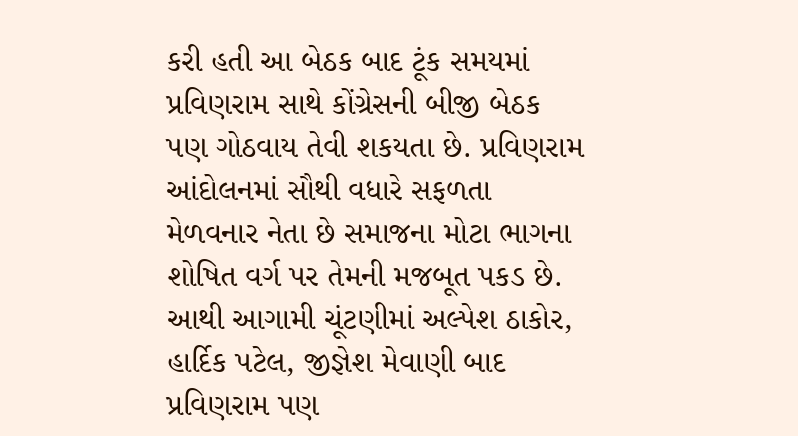કરી હતી આ બેઠક બાદ ટૂંક સમયમાં પ્રવિણરામ સાથે કોંગ્રેસની બીજી બેઠક પણ ગોઠવાય તેવી શકયતા છે. પ્રવિણરામ આંદોલનમાં સૌથી વધારે સફળતા મેળવનાર નેતા છે સમાજના મોટા ભાગના શોષિત વર્ગ પર તેમની મજબૂત પકડ છે. આથી આગામી ચૂંટણીમાં અલ્પેશ ઠાકોર, હાર્દિક પટેલ, જીજ્ઞેશ મેવાણી બાદ પ્રવિણરામ પણ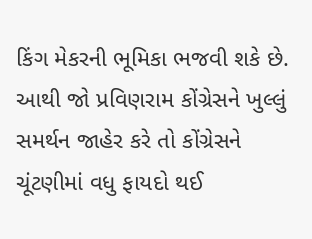કિંગ મેકરની ભૂમિકા ભજવી શકે છે. આથી જો પ્રવિણરામ કોંગ્રેસને ખુલ્લું સમર્થન જાહેર કરે તો કોંગ્રેસને ચૂંટણીમાં વધુ ફાયદો થઈ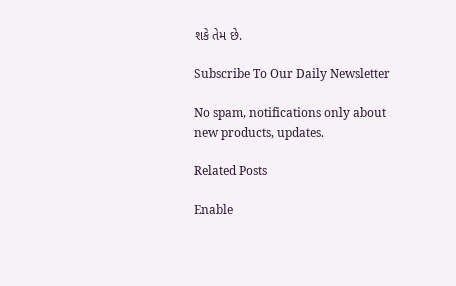શકે તેમ છે.

Subscribe To Our Daily Newsletter

No spam, notifications only about new products, updates.

Related Posts

Enable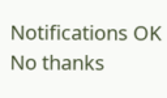Notifications OK No thanks